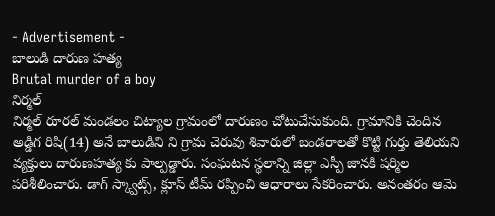- Advertisement -
బాలుడి దారుణ హత్య
Brutal murder of a boy
నిర్మల్
నిర్మల్ రూరల్ మండలం చిట్యాల గ్రామంలో దారుణం చోటుచేసుకుంది. గ్రామానికి చెందిన అడ్డిగ రిషి(14) అనే బాలుడిని ని గ్రామ చెరువు శివారులో బండరాలతో కొట్టి గుర్తు తెలియని వ్యక్తులు దారుణహత్య కు పాల్పడ్డారు. సంఘటన స్థలాన్ని జిల్లా ఎస్పీ జానకి షర్మిల పరిశీలించారు. డాగ్ స్క్వాట్స్, క్లూస్ టీమ్ రప్పించి ఆధారాలు సేకరించారు. అనంతరం ఆమె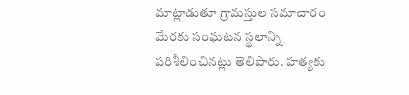మాట్లాడుతూ గ్రామస్తుల సమాచారం మేరకు సంఘటన స్థలాన్ని పరిశీలించినట్లు తెలిపారు. హత్యకు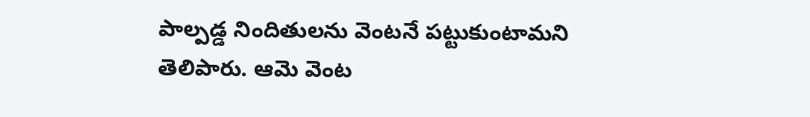పాల్పడ్డ నిందితులను వెంటనే పట్టుకుంటామని తెలిపారు. ఆమె వెంట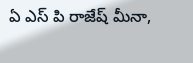ఏ ఎస్ పి రాజేష్ మీనా,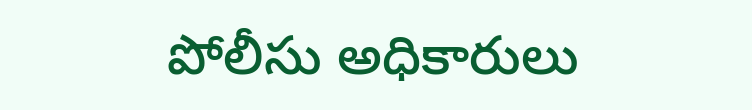పోలీసు అధికారులు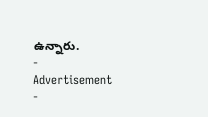ఉన్నారు.
- Advertisement -